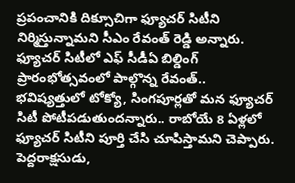ప్రపంచానికి దిక్సూచిగా ఫ్యూచర్ సిటీని నిర్మిస్తున్నామని సీఎం రేవంత్ రెడ్డి అన్నారు. ఫ్యూచర్ సిటీలో ఎఫ్ సీడీఏ బిల్డింగ్ ప్రారంభోత్సవంలో పాల్గొన్న రేవంత్.. భవిష్యత్తులో టోక్యో, సింగపూర్లతో మన ఫ్యూచర్ సిటీ పోటీపడుతుందన్నారు.. రాబోయే 8 ఏళ్లలో ఫ్యూచర్ సిటీని పూర్తి చేసి చూపిస్తామని చెప్పారు.
పెద్దరాక్షసుడు,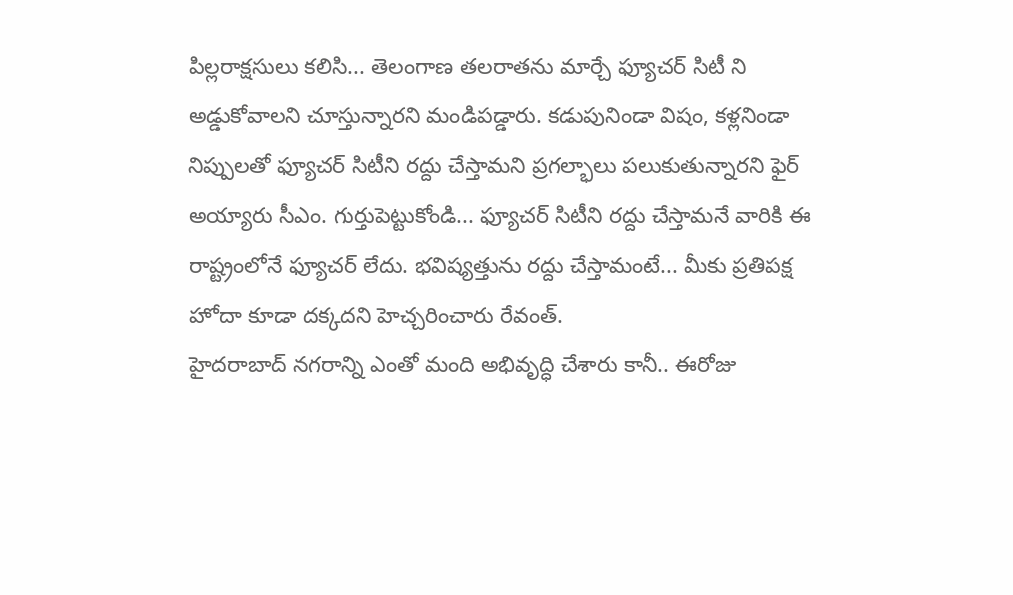పిల్లరాక్షసులు కలిసి... తెలంగాణ తలరాతను మార్చే ఫ్యూచర్ సిటీ ని అడ్డుకోవాలని చూస్తున్నారని మండిపడ్డారు. కడుపునిండా విషం, కళ్లనిండా నిప్పులతో ఫ్యూచర్ సిటీని రద్దు చేస్తామని ప్రగల్భాలు పలుకుతున్నారని ఫైర్ అయ్యారు సీఎం. గుర్తుపెట్టుకోండి... ఫ్యూచర్ సిటీని రద్దు చేస్తామనే వారికి ఈ రాష్ట్రంలోనే ఫ్యూచర్ లేదు. భవిష్యత్తును రద్దు చేస్తామంటే... మీకు ప్రతిపక్ష హోదా కూడా దక్కదని హెచ్చరించారు రేవంత్.
హైదరాబాద్ నగరాన్ని ఎంతో మంది అభివృద్ధి చేశారు కానీ.. ఈరోజు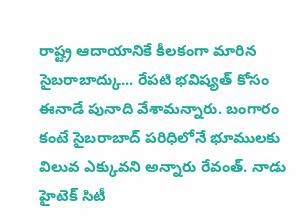రాష్ట్ర ఆదాయానికే కీలకంగా మారిన సైబరాబాద్కు... రేపటి భవిష్యత్ కోసం ఈనాడే పునాది వేశామన్నారు. బంగారం కంటే సైబరాబాద్ పరిధిలోనే భూములకు విలువ ఎక్కువని అన్నారు రేవంత్. నాడు హైటెక్ సిటీ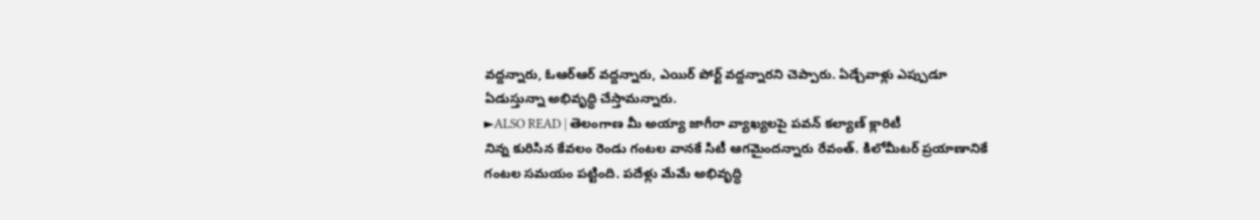వద్దన్నారు, ఓఆర్ఆర్ వద్దన్నారు, ఎయిర్ పోర్ట్ వద్దన్నారని చెప్పారు. ఏడ్చేవాళ్లు ఎప్పుడూ ఏడుస్తున్నా అభివృద్ధి చేస్తామన్నారు.
►ALSO READ | తెలంగాణ మీ అయ్యా జాగీరా వ్యాఖ్యలపై పవన్ కల్యాణ్ క్లారిటీ
నిన్న కురిసిన కేవలం రెండు గంటల వానకే సిటీ ఆగమైందన్నారు రేవంత్. కిలోమీటర్ ప్రయాణానికే గంటల సమయం పట్టింది. పదేళ్లు మేమే అభివృద్ధి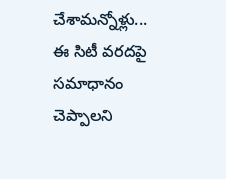చేశామన్నోళ్లు... ఈ సిటీ వరదపై సమాధానం చెప్పాలని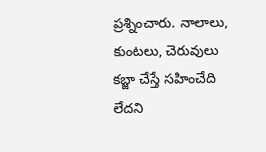ప్రశ్నించారు. నాలాలు, కుంటలు, చెరువులు కబ్జా చేస్తే సహించేది లేదని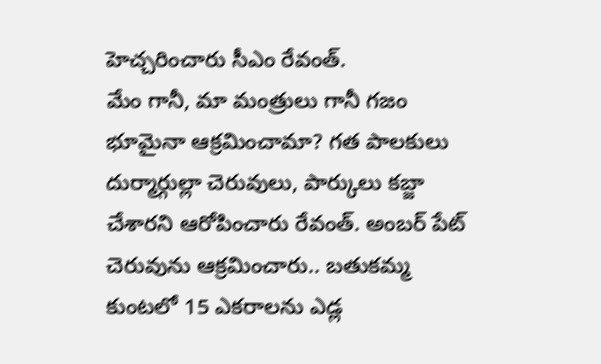హెచ్చరించారు సీఎం రేవంత్.
మేం గానీ, మా మంత్రులు గానీ గజం భూమైనా ఆక్రమించామా? గత పాలకులు దుర్మార్గుల్లా చెరువులు, పార్కులు కబ్జా చేశారని ఆరోపించారు రేవంత్. అంబర్ పేట్ చెరువును ఆక్రమించారు.. బతుకమ్మ కుంటలో 15 ఎకరాలను ఎడ్ల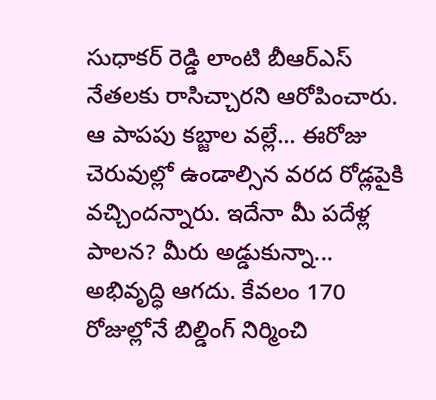సుధాకర్ రెడ్డి లాంటి బీఆర్ఎస్ నేతలకు రాసిచ్చారని ఆరోపించారు. ఆ పాపపు కబ్జాల వల్లే... ఈరోజు చెరువుల్లో ఉండాల్సిన వరద రోడ్లపైకి వచ్చిందన్నారు. ఇదేనా మీ పదేళ్ల పాలన? మీరు అడ్డుకున్నా... అభివృద్ధి ఆగదు. కేవలం 170 రోజుల్లోనే బిల్డింగ్ నిర్మించి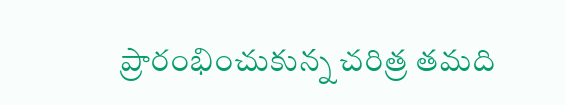ప్రారంభించుకున్న చరిత్ర తమది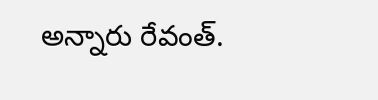అన్నారు రేవంత్.